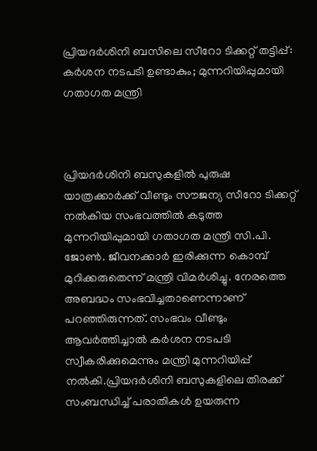പ്രിയദർശിനി ബസിലെ സീറോ ടിക്കറ്റ് തട്ടിപ്പ്: കർശന നടപടി ഉണ്ടാകും; മുന്നറിയിപ്പുമായി ഗതാഗത മന്ത്രി



പ്രിയദർശിനി ബസുകളിൽ പുരുഷ യാത്രക്കാർക്ക് വീണ്ടും സൗജന്യ സീറോ ടിക്കറ്റ് നൽകിയ സംഭവത്തിൽ കടുത്ത മുന്നറിയിപ്പുമായി ഗതാഗത മന്ത്രി സി.പി. ജോൺ. ജീവനക്കാർ ഇരിക്കുന്ന കൊമ്പ് മുറിക്കരുതെന്ന് മന്ത്രി വിമർശിച്ചു. നേരത്തെ അബദ്ധം സംഭവിച്ചതാണെന്നാണ് പറഞ്ഞിരുന്നത്. സംഭവം വീണ്ടും ആവർത്തിച്ചാൽ കർശന നടപടി സ്വീകരിക്കുമെന്നും മന്ത്രി മുന്നറിയിപ്പ് നൽകി.പ്രിയദർശിനി ബസുകളിലെ തിരക്ക് സംബന്ധിച്ച് പരാതികൾ ഉയരുന്ന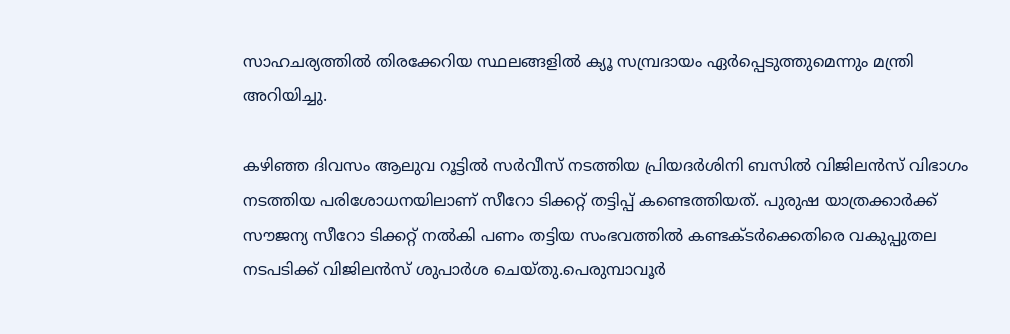സാഹചര്യത്തിൽ തിരക്കേറിയ സ്ഥലങ്ങളിൽ ക്യൂ സമ്പ്രദായം ഏർപ്പെടുത്തുമെന്നും മന്ത്രി അറിയിച്ചു.

കഴിഞ്ഞ ദിവസം ആലുവ റൂട്ടിൽ സർവീസ് നടത്തിയ പ്രിയദർശിനി ബസിൽ വിജിലൻസ് വിഭാഗം നടത്തിയ പരിശോധനയിലാണ് സീറോ ടിക്കറ്റ് തട്ടിപ്പ് കണ്ടെത്തിയത്. പുരുഷ യാത്രക്കാർക്ക് സൗജന്യ സീറോ ടിക്കറ്റ് നൽകി പണം തട്ടിയ സംഭവത്തിൽ കണ്ടക്ടർക്കെതിരെ വകുപ്പുതല നടപടിക്ക് വിജിലൻസ് ശുപാർശ ചെയ്തു.പെരുമ്പാവൂർ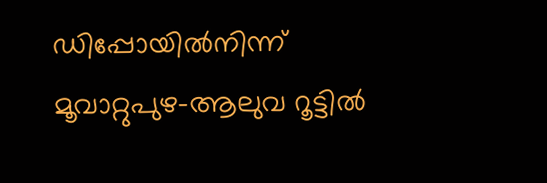ഡിപ്പോയിൽനിന്ന് മൂവാറ്റുപുഴ-ആലുവ റൂട്ടിൽ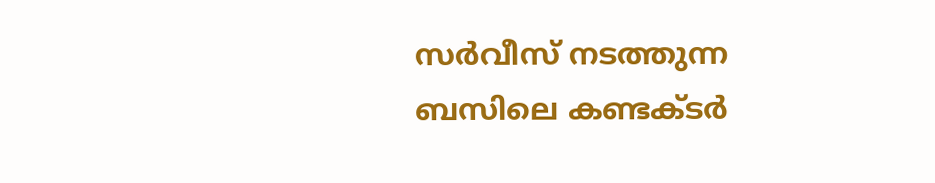സർവീസ് നടത്തുന്ന ബസിലെ കണ്ടക്ടർ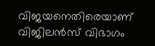വിജയനെതിരെയാണ് വിജിലൻസ് വിഭാഗം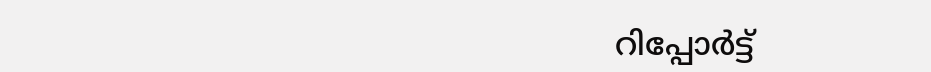റിപ്പോർട്ട്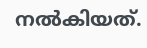നൽകിയത്.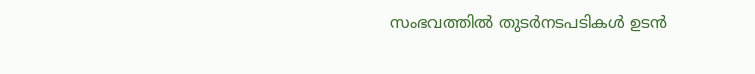സംഭവത്തിൽ തുടർനടപടികൾ ഉടൻ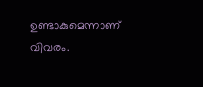ഉണ്ടാകുമെന്നാണ് വിവരം.